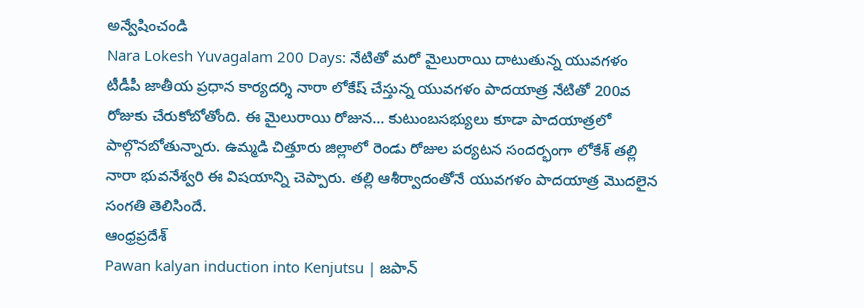అన్వేషించండి
Nara Lokesh Yuvagalam 200 Days: నేటితో మరో మైలురాయి దాటుతున్న యువగళం
టీడీపీ జాతీయ ప్రధాన కార్యదర్శి నారా లోకేష్ చేస్తున్న యువగళం పాదయాత్ర నేటితో 200వ రోజుకు చేరుకోబోతోంది. ఈ మైలురాయి రోజున... కుటుంబసభ్యులు కూడా పాదయాత్రలో పాల్గొనబోతున్నారు. ఉమ్మడి చిత్తూరు జిల్లాలో రెండు రోజుల పర్యటన సందర్భంగా లోకేశ్ తల్లి నారా భువనేశ్వరి ఈ విషయాన్ని చెప్పారు. తల్లి ఆశీర్వాదంతోనే యువగళం పాదయాత్ర మొదలైన సంగతి తెలిసిందే.
ఆంధ్రప్రదేశ్
Pawan kalyan induction into Kenjutsu | జపాన్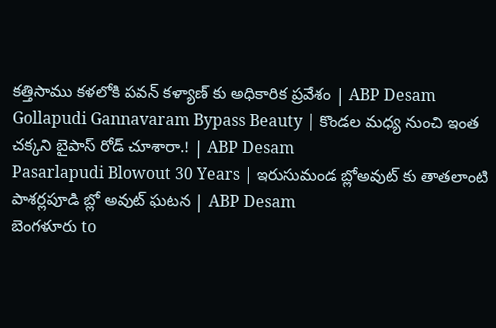కత్తిసాము కళలోకి పవన్ కళ్యాణ్ కు అధికారిక ప్రవేశం | ABP Desam
Gollapudi Gannavaram Bypass Beauty | కొండల మధ్య నుంచి ఇంత చక్కని బైపాస్ రోడ్ చూశారా.! | ABP Desam
Pasarlapudi Blowout 30 Years | ఇరుసుమండ బ్లోఅవుట్ కు తాతలాంటి పాశర్లపూడి బ్లో అవుట్ ఘటన | ABP Desam
బెంగళూరు to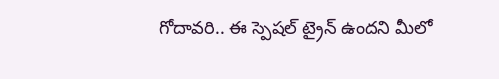గోదావరి.. ఈ స్పెషల్ ట్రైన్ ఉందని మీలో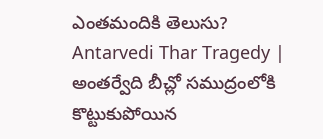ఎంతమందికి తెలుసు?
Antarvedi Thar Tragedy | అంతర్వేది బీచ్లో సముద్రంలోకి కొట్టుకుపోయిన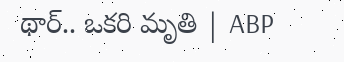థార్.. ఒకరి మృతి | ABP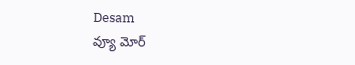Desam
వ్యూ మోర్